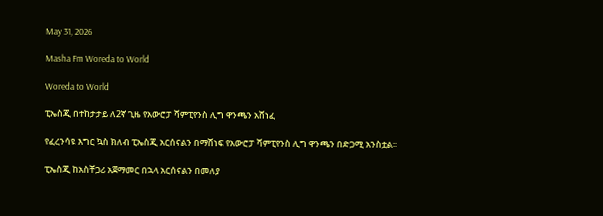May 31, 2026

Masha Fm Woreda to World

Woreda to World

ፒኤስጂ በተከታታይ ለ2ኛ ጊዜ የአውሮፓ ሻምፒየንስ ሊግ ዋንጫን አሸነፈ

የፈረንሳዩ እግር ኳስ ክለብ ፒኤስጂ አርሰናልን በማሸነፍ የአውሮፓ ሻምፒየንስ ሊግ ዋንጫን በድጋሚ አንስቷል፡፡

ፒኤስጂ ከአስቸጋሪ አጀማመር በኋላ አርሰናልን በመለያ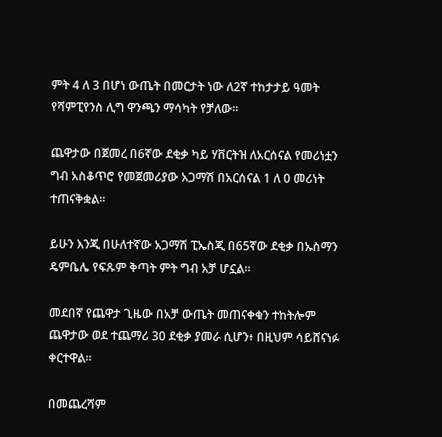ምት 4 ለ 3 በሆነ ውጤት በመርታት ነው ለ2ኛ ተከታታይ ዓመት የሻምፒየንስ ሊግ ዋንጫን ማሳካት የቻለው፡፡

ጨዋታው በጀመረ በ6ኛው ደቂቃ ካይ ሃቨርትዝ ለአርሰናል የመሪነቷን ግብ አስቆጥሮ የመጀመሪያው አጋማሽ በአርሰናል 1 ለ 0 መሪነት ተጠናቅቋል፡፡

ይሁን እንጂ በሁለተኛው አጋማሽ ፒኤስጂ በ65ኛው ደቂቃ በኡስማን ዴምቤሌ የፍጹም ቅጣት ምት ግብ አቻ ሆኗል።

መደበኛ የጨዋታ ጊዜው በአቻ ውጤት መጠናቀቁን ተከትሎም ጨዋታው ወደ ተጨማሪ 30 ደቂቃ ያመራ ሲሆን፥ በዚህም ሳይሸናነፉ ቀርተዋል።

በመጨረሻም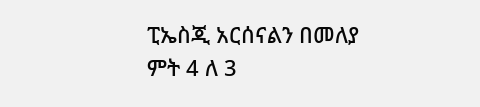ፒኤስጂ አርሰናልን በመለያ ምት 4 ለ 3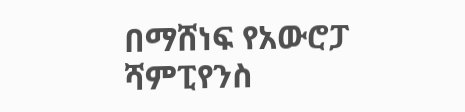በማሸነፍ የአውሮፓ ሻምፒየንስ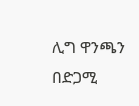ሊግ ዋንጫን በድጋሚ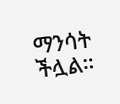ማንሳት ችሏል።